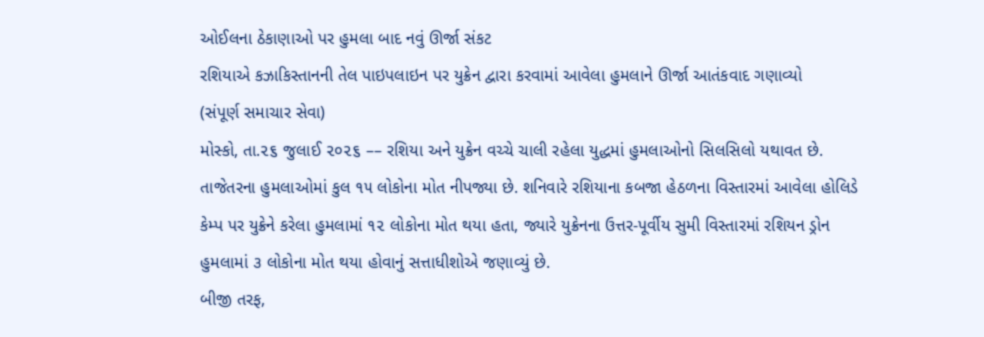ઓઈલના ઠેકાણાઓ પર હુમલા બાદ નવું ઊર્જા સંકટ
રશિયાએ કઝાકિસ્તાનની તેલ પાઇપલાઇન પર યુક્રેન દ્વારા કરવામાં આવેલા હુમલાને ઊર્જા આતંકવાદ ગણાવ્યો
(સંપૂર્ણ સમાચાર સેવા)
મોસ્કો, તા.૨૬ જુલાઈ ૨૦૨૬ –– રશિયા અને યુક્રેન વચ્ચે ચાલી રહેલા યુદ્ધમાં હુમલાઓનો સિલસિલો યથાવત છે. તાજેતરના હુમલાઓમાં કુલ ૧૫ લોકોના મોત નીપજ્યા છે. શનિવારે રશિયાના કબજા હેઠળના વિસ્તારમાં આવેલા હોલિડે કેમ્પ પર યુક્રેને કરેલા હુમલામાં ૧૨ લોકોના મોત થયા હતા, જ્યારે યુક્રેનના ઉત્તર-પૂર્વીય સુમી વિસ્તારમાં રશિયન ડ્રોન હુમલામાં ૩ લોકોના મોત થયા હોવાનું સત્તાધીશોએ જણાવ્યું છે.
બીજી તરફ,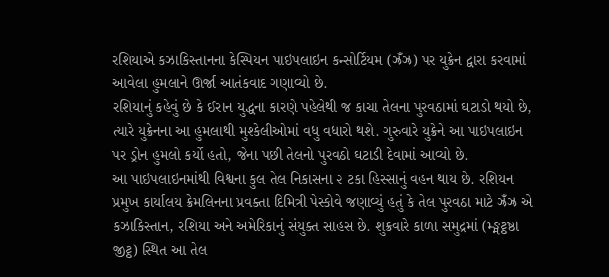રશિયાએ કઝાકિસ્તાનના કેસ્પિયન પાઇપલાઇન કન્સોર્ટિયમ (ઝ્રઁઝ્ર) પર યુક્રેન દ્વારા કરવામાં આવેલા હુમલાને ઊર્જા આતંકવાદ ગણાવ્યો છે.
રશિયાનું કહેવું છે કે ઈરાન યુદ્ધના કારણે પહેલેથી જ કાચા તેલના પુરવઠામાં ઘટાડો થયો છે, ત્યારે યુક્રેનના આ હુમલાથી મુશ્કેલીઓમાં વધુ વધારો થશે. ગુરુવારે યુક્રેને આ પાઇપલાઇન પર ડ્રોન હુમલો કર્યો હતો, જેના પછી તેલનો પુરવઠો ઘટાડી દેવામાં આવ્યો છે.
આ પાઇપલાઇનમાંથી વિશ્વના કુલ તેલ નિકાસના ૨ ટકા હિસ્સાનું વહન થાય છે. રશિયન પ્રમુખ કાર્યાલય ક્રેમલિનના પ્રવક્તા દિમિત્રી પેસ્કોવે જણાવ્યું હતું કે તેલ પુરવઠા માટે ઝ્રઁઝ્ર એ કઝાકિસ્તાન, રશિયા અને અમેરિકાનું સંયુક્ત સાહસ છે. શુક્રવારે કાળા સમુદ્રમાં (મ્ઙ્મટ્ઠષ્ઠા જીટ્ઠ) સ્થિત આ તેલ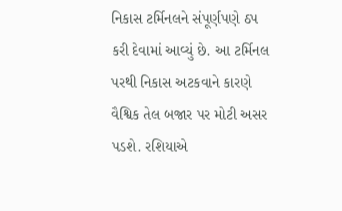નિકાસ ટર્મિનલને સંપૂર્ણપણે ઠપ કરી દેવામાં આવ્યું છે. આ ટર્મિનલ પરથી નિકાસ અટકવાને કારણે વૈશ્વિક તેલ બજાર પર મોટી અસર પડશે. રશિયાએ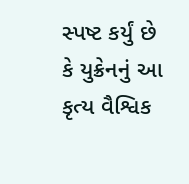સ્પષ્ટ કર્યું છે કે યુક્રેનનું આ કૃત્ય વૈશ્વિક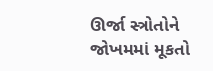ઊર્જા સ્ત્રોતોને જોખમમાં મૂકતો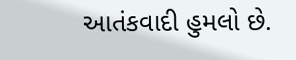આતંકવાદી હુમલો છે.